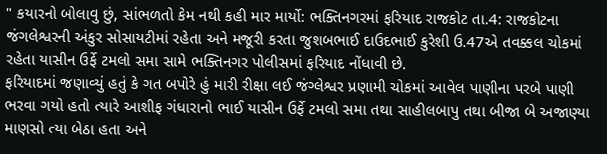" કયારનો બોલાવુ છું, સાંભળતો કેમ નથી કહી માર માર્યો: ભક્તિનગરમાં ફરિયાદ રાજકોટ તા.4: રાજકોટના જંગલેશ્વરની અંકુર સોસાયટીમાં રહેતા અને મજૂરી કરતા જુશબભાઈ દાઉદભાઈ કુરેશી ઉ.47એ તવક્કલ ચોકમાં રહેતા યાસીન ઉર્ફે ટમલો સમા સામે ભક્તિનગર પોલીસમાં ફરિયાદ નોંધાવી છે.
ફરિયાદમાં જણાવ્યું હતું કે ગત બપોરે હું મારી રીક્ષા લઈ જંગ્લેશ્વર પ્રણામી ચોકમાં આવેલ પાણીના પરબે પાણી ભરવા ગયો હતો ત્યારે આશીફ ગંધારાનો ભાઈ યાસીન ઉર્ફે ટમલો સમા તથા સાહીલબાપુ તથા બીજા બે અજાણ્યા માણસો ત્યા બેઠા હતા અને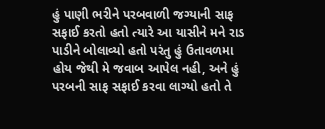હું પાણી ભરીને પરબવાળી જગ્યાની સાફ સફાઈ કરતો હતો ત્યારે આ યાસીને મને રાડ પાડીને બોલાવ્યો હતો પરંતુ હું ઉતાવળમા હોય જેથી મે જવાબ આપેલ નહી, અને હું પરબની સાફ સફાઈ કરવા લાગ્યો હતો તે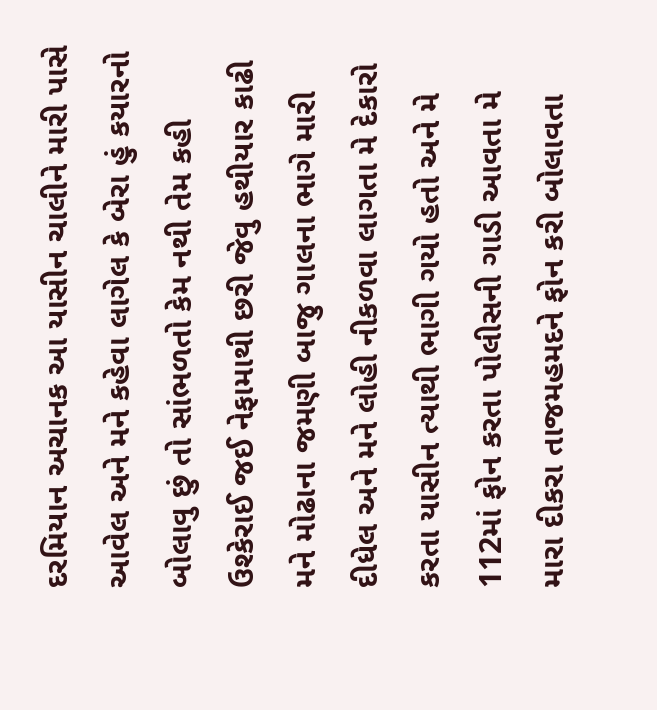દરમિયાન અચાનક આ યાસીન ચાલીને મારી પાસે આવેલ અને મને કહેવા લાગેલ કે બેરા હું કયારનો બોલાવુ છું તો સાંભળતો કેમ નથી તેમ કહી ઉશ્કેરાઈ જઈ નેફામાથી છરી જેવુ હથીયાર કાઢી મને મોઢાના જમણી બાજુ ગાલના ભાગે મારી દીધેલ અને મને લોહી નીકળવા લાગતા મે દેકારો કરતા યાસીન ત્યાથી ભાગી ગયો હતો અને મે 112માં ફોન કરતા પોલીસની ગાડી આવતા મે મારા દીકરા તાજમહમદને ફોન કરી બોલાવતા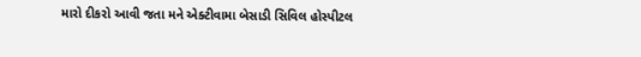મારો દીકરો આવી જતા મને એક્ટીવામા બેસાડી સિવિલ હોસ્પીટલ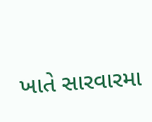ખાતે સારવારમા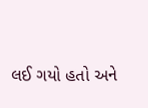લઈ ગયો હતો અને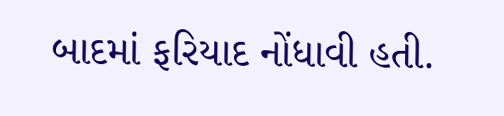બાદમાં ફરિયાદ નોંધાવી હતી.